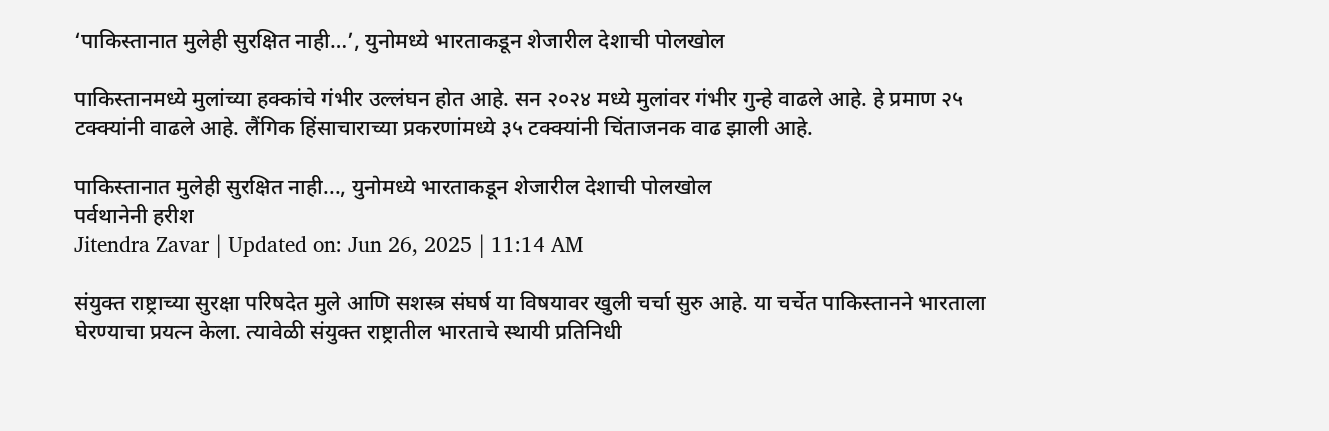‘पाकिस्तानात मुलेही सुरक्षित नाही…’, युनोमध्ये भारताकडून शेजारील देशाची पोलखोल

पाकिस्तानमध्ये मुलांच्या हक्कांचे गंभीर उल्लंघन होत आहे. सन २०२४ मध्ये मुलांवर गंभीर गुन्हे वाढले आहे. हे प्रमाण २५ टक्क्यांनी वाढले आहे. लैंगिक हिंसाचाराच्या प्रकरणांमध्ये ३५ टक्क्यांनी चिंताजनक वाढ झाली आहे.

पाकिस्तानात मुलेही सुरक्षित नाही..., युनोमध्ये भारताकडून शेजारील देशाची पोलखोल
पर्वथानेनी हरीश
Jitendra Zavar | Updated on: Jun 26, 2025 | 11:14 AM

संयुक्त राष्ट्राच्या सुरक्षा परिषदेत मुले आणि सशस्त्र संघर्ष या विषयावर खुली चर्चा सुरु आहे. या चर्चेत पाकिस्तानने भारताला घेरण्याचा प्रयत्न केला. त्यावेळी संयुक्त राष्ट्रातील भारताचे स्थायी प्रतिनिधी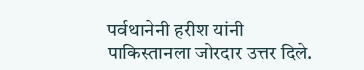पर्वथानेनी हरीश यांनी पाकिस्तानला जोरदार उत्तर दिले.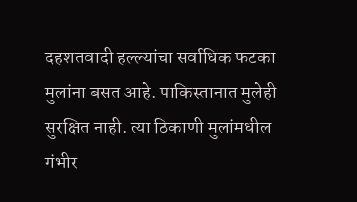दहशतवादी हल्ल्यांचा सर्वाधिक फटका मुलांना बसत आहे. पाकिस्तानात मुलेही सुरक्षित नाही. त्या ठिकाणी मुलांमधील गंभीर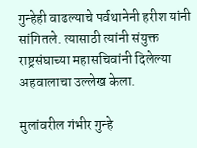गुन्हेही वाढल्याचे पर्वथानेनी हरीश यांनी सांगितले. त्यासाठी त्यांनी संयुक्त राष्ट्रसंघाच्या महासचिवांनी दिलेल्या अहवालाचा उल्लेख केला.

मुलांवरील गंभीर गुन्हे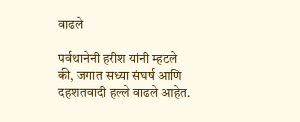वाढले

पर्वथानेनी हरीश यांनी म्हटले की, जगात सध्या संघर्ष आणि दहशतवादी हल्ले वाढले आहेत.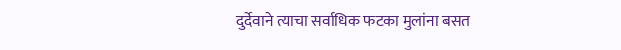दुर्देवाने त्याचा सर्वाधिक फटका मुलांना बसत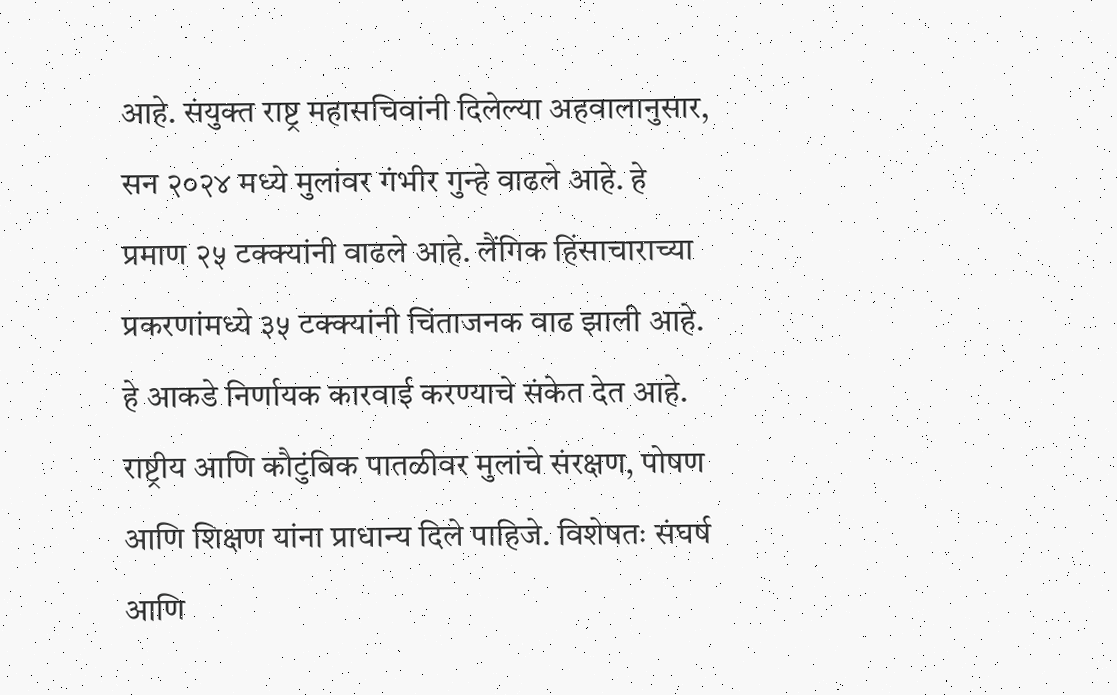आहे. संयुक्त राष्ट्र महासचिवांनी दिलेल्या अहवालानुसार, सन २०२४ मध्ये मुलांवर गंभीर गुन्हे वाढले आहे. हे प्रमाण २५ टक्क्यांनी वाढले आहे. लैंगिक हिंसाचाराच्या प्रकरणांमध्ये ३५ टक्क्यांनी चिंताजनक वाढ झाली आहे. हे आकडे निर्णायक कारवाई करण्याचे संकेत देत आहे. राष्ट्रीय आणि कौटुंबिक पातळीवर मुलांचे संरक्षण, पोषण आणि शिक्षण यांना प्राधान्य दिले पाहिजे. विशेषतः संघर्ष आणि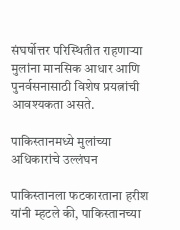संघर्षोत्तर परिस्थितीत राहणाऱ्या मुलांना मानसिक आधार आणि पुनर्वसनासाठी विशेष प्रयत्नांची आवश्यकता असते.

पाकिस्तानमध्ये मुलांच्या अधिकारांचे उल्लंघन

पाकिस्तानला फटकारताना हरीश यांनी म्हटले की, पाकिस्तानच्या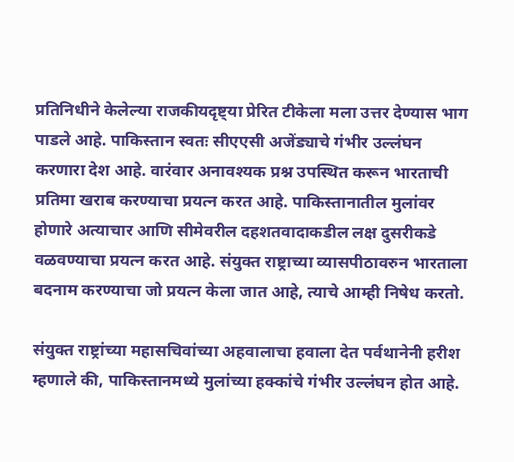प्रतिनिधीने केलेल्या राजकीयदृष्ट्या प्रेरित टीकेला मला उत्तर देण्यास भाग पाडले आहे. पाकिस्तान स्वतः सीएएसी अजेंड्याचे गंभीर उल्लंघन करणारा देश आहे. वारंवार अनावश्यक प्रश्न उपस्थित करून भारताची प्रतिमा खराब करण्याचा प्रयत्न करत आहे. पाकिस्तानातील मुलांवर होणारे अत्याचार आणि सीमेवरील दहशतवादाकडील लक्ष दुसरीकडे वळवण्याचा प्रयत्न करत आहे. संयुक्त राष्ट्राच्या व्यासपीठावरुन भारताला बदनाम करण्याचा जो प्रयत्न केला जात आहे, त्याचे आम्ही निषेध करतो.

संयुक्त राष्ट्रांच्या महासचिवांच्या अहवालाचा हवाला देत पर्वथानेनी हरीश म्हणाले की, पाकिस्तानमध्ये मुलांच्या हक्कांचे गंभीर उल्लंघन होत आहे.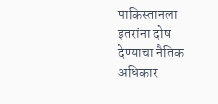पाकिस्तानला इतरांना दोष देण्याचा नैतिक अधिकार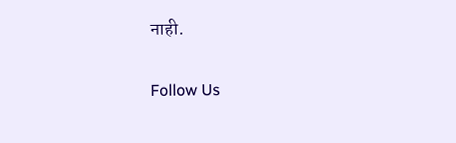नाही.

Follow Us